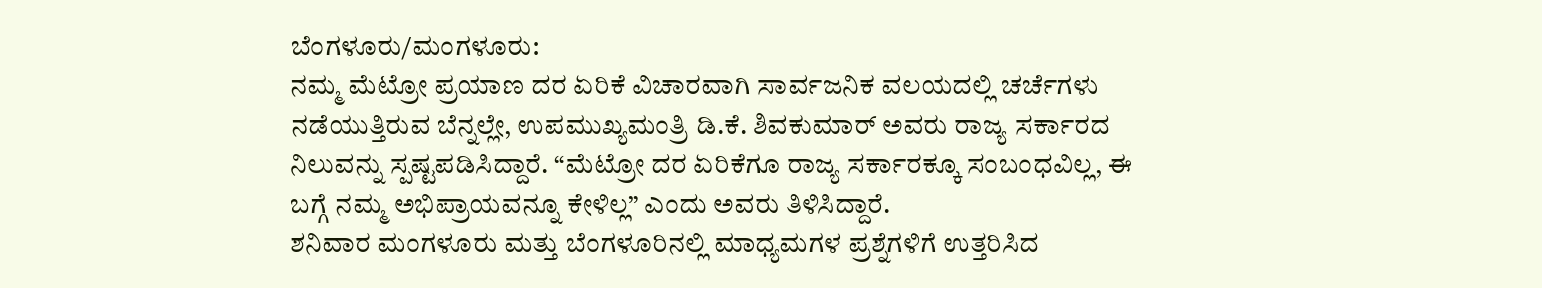ಬೆಂಗಳೂರು/ಮಂಗಳೂರು:
ನಮ್ಮ ಮೆಟ್ರೋ ಪ್ರಯಾಣ ದರ ಏರಿಕೆ ವಿಚಾರವಾಗಿ ಸಾರ್ವಜನಿಕ ವಲಯದಲ್ಲಿ ಚರ್ಚೆಗಳು ನಡೆಯುತ್ತಿರುವ ಬೆನ್ನಲ್ಲೇ, ಉಪಮುಖ್ಯಮಂತ್ರಿ ಡಿ.ಕೆ. ಶಿವಕುಮಾರ್ ಅವರು ರಾಜ್ಯ ಸರ್ಕಾರದ ನಿಲುವನ್ನು ಸ್ಪಷ್ಟಪಡಿಸಿದ್ದಾರೆ. “ಮೆಟ್ರೋ ದರ ಏರಿಕೆಗೂ ರಾಜ್ಯ ಸರ್ಕಾರಕ್ಕೂ ಸಂಬಂಧವಿಲ್ಲ, ಈ ಬಗ್ಗೆ ನಮ್ಮ ಅಭಿಪ್ರಾಯವನ್ನೂ ಕೇಳಿಲ್ಲ” ಎಂದು ಅವರು ತಿಳಿಸಿದ್ದಾರೆ.
ಶನಿವಾರ ಮಂಗಳೂರು ಮತ್ತು ಬೆಂಗಳೂರಿನಲ್ಲಿ ಮಾಧ್ಯಮಗಳ ಪ್ರಶ್ನೆಗಳಿಗೆ ಉತ್ತರಿಸಿದ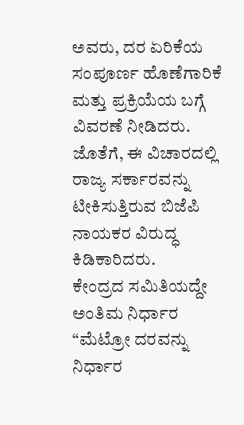ಅವರು, ದರ ಏರಿಕೆಯ ಸಂಪೂರ್ಣ ಹೊಣೆಗಾರಿಕೆ ಮತ್ತು ಪ್ರಕ್ರಿಯೆಯ ಬಗ್ಗೆ ವಿವರಣೆ ನೀಡಿದರು. ಜೊತೆಗೆ, ಈ ವಿಚಾರದಲ್ಲಿ ರಾಜ್ಯ ಸರ್ಕಾರವನ್ನು ಟೀಕಿಸುತ್ತಿರುವ ಬಿಜೆಪಿ ನಾಯಕರ ವಿರುದ್ಧ ಕಿಡಿಕಾರಿದರು.
ಕೇಂದ್ರದ ಸಮಿತಿಯದ್ದೇ ಅಂತಿಮ ನಿರ್ಧಾರ
“ಮೆಟ್ರೋ ದರವನ್ನು ನಿರ್ಧಾರ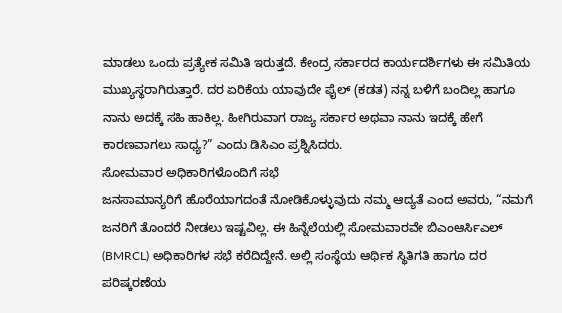ಮಾಡಲು ಒಂದು ಪ್ರತ್ಯೇಕ ಸಮಿತಿ ಇರುತ್ತದೆ. ಕೇಂದ್ರ ಸರ್ಕಾರದ ಕಾರ್ಯದರ್ಶಿಗಳು ಈ ಸಮಿತಿಯ ಮುಖ್ಯಸ್ಥರಾಗಿರುತ್ತಾರೆ. ದರ ಏರಿಕೆಯ ಯಾವುದೇ ಫೈಲ್ (ಕಡತ) ನನ್ನ ಬಳಿಗೆ ಬಂದಿಲ್ಲ ಹಾಗೂ ನಾನು ಅದಕ್ಕೆ ಸಹಿ ಹಾಕಿಲ್ಲ. ಹೀಗಿರುವಾಗ ರಾಜ್ಯ ಸರ್ಕಾರ ಅಥವಾ ನಾನು ಇದಕ್ಕೆ ಹೇಗೆ ಕಾರಣವಾಗಲು ಸಾಧ್ಯ?” ಎಂದು ಡಿಸಿಎಂ ಪ್ರಶ್ನಿಸಿದರು.
ಸೋಮವಾರ ಅಧಿಕಾರಿಗಳೊಂದಿಗೆ ಸಭೆ
ಜನಸಾಮಾನ್ಯರಿಗೆ ಹೊರೆಯಾಗದಂತೆ ನೋಡಿಕೊಳ್ಳುವುದು ನಮ್ಮ ಆದ್ಯತೆ ಎಂದ ಅವರು, “ನಮಗೆ ಜನರಿಗೆ ತೊಂದರೆ ನೀಡಲು ಇಷ್ಟವಿಲ್ಲ. ಈ ಹಿನ್ನೆಲೆಯಲ್ಲಿ ಸೋಮವಾರವೇ ಬಿಎಂಆರ್ಸಿಎಲ್ (BMRCL) ಅಧಿಕಾರಿಗಳ ಸಭೆ ಕರೆದಿದ್ದೇನೆ. ಅಲ್ಲಿ ಸಂಸ್ಥೆಯ ಆರ್ಥಿಕ ಸ್ಥಿತಿಗತಿ ಹಾಗೂ ದರ ಪರಿಷ್ಕರಣೆಯ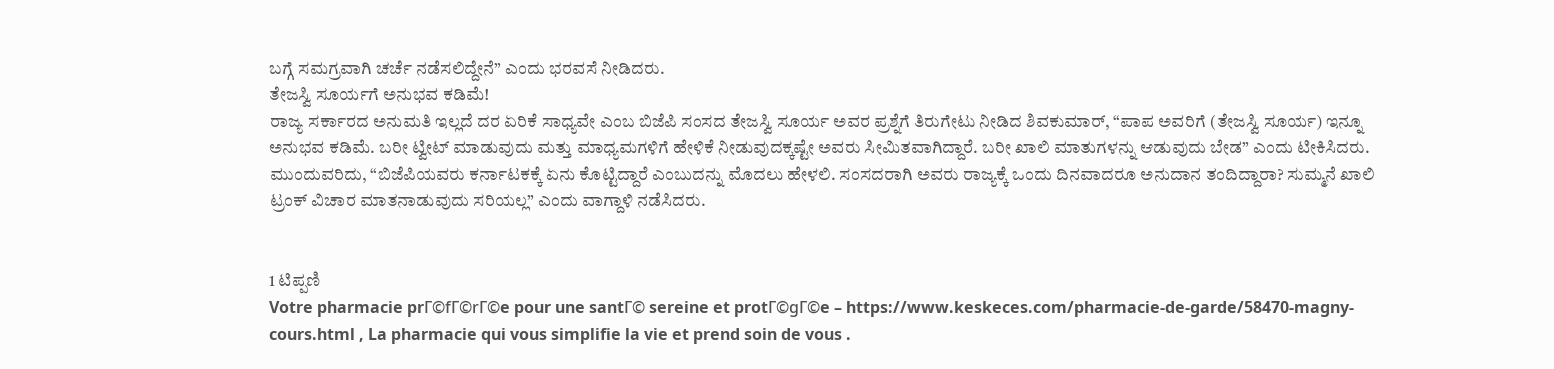ಬಗ್ಗೆ ಸಮಗ್ರವಾಗಿ ಚರ್ಚೆ ನಡೆಸಲಿದ್ದೇನೆ” ಎಂದು ಭರವಸೆ ನೀಡಿದರು.
ತೇಜಸ್ವಿ ಸೂರ್ಯಗೆ ಅನುಭವ ಕಡಿಮೆ!
ರಾಜ್ಯ ಸರ್ಕಾರದ ಅನುಮತಿ ಇಲ್ಲದೆ ದರ ಏರಿಕೆ ಸಾಧ್ಯವೇ ಎಂಬ ಬಿಜೆಪಿ ಸಂಸದ ತೇಜಸ್ವಿ ಸೂರ್ಯ ಅವರ ಪ್ರಶ್ನೆಗೆ ತಿರುಗೇಟು ನೀಡಿದ ಶಿವಕುಮಾರ್, “ಪಾಪ ಅವರಿಗೆ (ತೇಜಸ್ವಿ ಸೂರ್ಯ) ಇನ್ನೂ ಅನುಭವ ಕಡಿಮೆ. ಬರೀ ಟ್ವೀಟ್ ಮಾಡುವುದು ಮತ್ತು ಮಾಧ್ಯಮಗಳಿಗೆ ಹೇಳಿಕೆ ನೀಡುವುದಕ್ಕಷ್ಟೇ ಅವರು ಸೀಮಿತವಾಗಿದ್ದಾರೆ. ಬರೀ ಖಾಲಿ ಮಾತುಗಳನ್ನು ಆಡುವುದು ಬೇಡ” ಎಂದು ಟೀಕಿಸಿದರು.
ಮುಂದುವರಿದು, “ಬಿಜೆಪಿಯವರು ಕರ್ನಾಟಕಕ್ಕೆ ಏನು ಕೊಟ್ಟಿದ್ದಾರೆ ಎಂಬುದನ್ನು ಮೊದಲು ಹೇಳಲಿ. ಸಂಸದರಾಗಿ ಅವರು ರಾಜ್ಯಕ್ಕೆ ಒಂದು ದಿನವಾದರೂ ಅನುದಾನ ತಂದಿದ್ದಾರಾ? ಸುಮ್ಮನೆ ಖಾಲಿ ಟ್ರಂಕ್ ವಿಚಾರ ಮಾತನಾಡುವುದು ಸರಿಯಲ್ಲ” ಎಂದು ವಾಗ್ದಾಳಿ ನಡೆಸಿದರು.


1 ಟಿಪ್ಪಣಿ
Votre pharmacie prГ©fГ©rГ©e pour une santГ© sereine et protГ©gГ©e – https://www.keskeces.com/pharmacie-de-garde/58470-magny-cours.html , La pharmacie qui vous simplifie la vie et prend soin de vous .